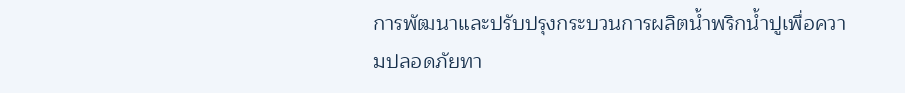การพัฒนาและปรับปรุงกระบวนการผลิตน้ำพริกน้ำปูเพื่อความปลอดภัยทา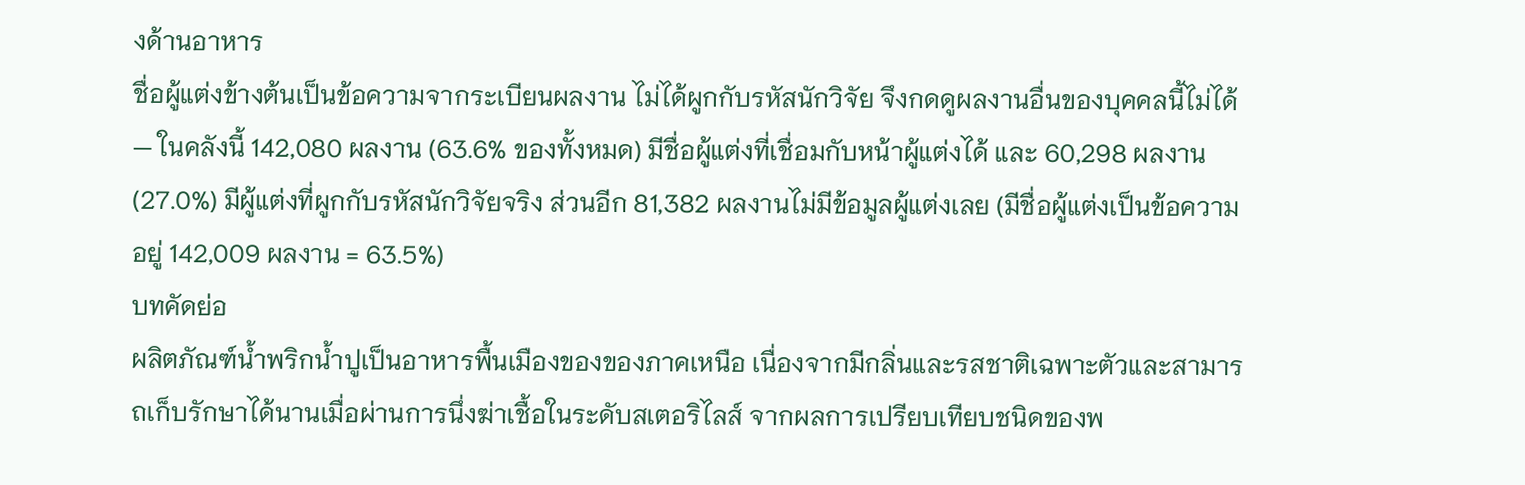งด้านอาหาร
ชื่อผู้แต่งข้างต้นเป็นข้อความจากระเบียนผลงาน ไม่ได้ผูกกับรหัสนักวิจัย จึงกดดูผลงานอื่นของบุคคลนี้ไม่ได้ — ในคลังนี้ 142,080 ผลงาน (63.6% ของทั้งหมด) มีชื่อผู้แต่งที่เชื่อมกับหน้าผู้แต่งได้ และ 60,298 ผลงาน (27.0%) มีผู้แต่งที่ผูกกับรหัสนักวิจัยจริง ส่วนอีก 81,382 ผลงานไม่มีข้อมูลผู้แต่งเลย (มีชื่อผู้แต่งเป็นข้อความอยู่ 142,009 ผลงาน = 63.5%)
บทคัดย่อ
ผลิตภัณฑ์น้ำพริกน้ำปูเป็นอาหารพื้นเมืองของของภาคเหนือ เนื่องจากมีกลิ่นและรสชาติเฉพาะตัวและสามารถเก็บรักษาได้นานเมื่อผ่านการนึ่งฆ่าเชื้อในระดับสเตอริไลส์ จากผลการเปรียบเทียบชนิดของพ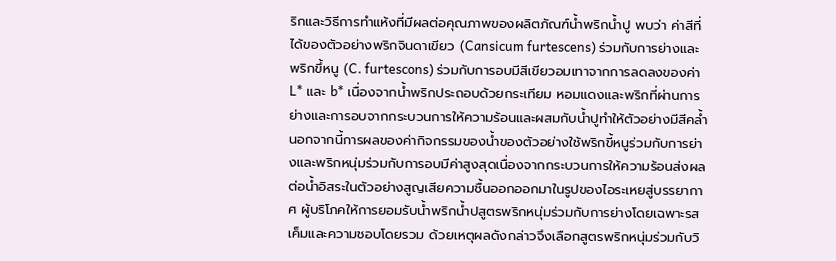ริกและวิธีการทำแห้งที่มีผลต่อคุณภาพของผลิตภัณฑ์น้ำพริกน้ำปู พบว่า ค่าสีที่ได้ของตัวอย่างพริกจินดาเขียว (Cansicum furtescens) ร่วมกับการย่างและพริกขึ้หนู (C. furtescons) ร่วมกับการอบมีสีเขียวอมเทาจากการลดลงของค่า L* และ b* เนื่องจากน้ำพริกประถอบด้วยกระเทียม หอมแดงและพริกที่ผ่านการย่างและการอบจากกระบวนการให้ความร้อนและผสมกับน้ำปูทำให้ตัวอย่างมีสีคล้ำ นอกจากนี้การผลของค่ากิจกรรมของน้ำของตัวอย่างใช้พริกขี้หนูร่วมกับการย่างและพริกหนุ่มร่วมกับการอบมีค่าสูงสุดเนื่องจากกระบวนการให้ความร้อนส่งผลต่อน้ำอิสระในตัวอย่างสูญเสียความชื้นออกออกมาในรูปของไอระเหยสู่บรรยากาศ ผู้บริโภคให้การยอมรับน้ำพริกน้ำปสูตรพริกหนุ่มร่วมกับการย่างโดยเฉพาะรสเค็มและความชอบโดยรวม ด้วยเหตุผลดังกล่าวจึงเลือกสูตรพริกหนุ่มร่วมกับวิ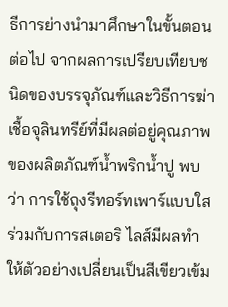ธีการย่างนำมาศึกษาในขั้นตอนต่อไป จากผลการเปรียบเทียบชนิดของบรรจุภัณฑ์และวิธีการฆ่าเชื้อจุลินทรีย์ที่มีผลต่อยู่คุณภาพของผลิตภัณฑ์น้ำพริกน้ำปู พบว่า การใช้ถุงรีทอร์ทเพาร์แบบใสร่วมกับการสเตอริ ไลส์มีผลทำให้ตัวอย่างเปลี่ยนเป็นสีเขียวเข้ม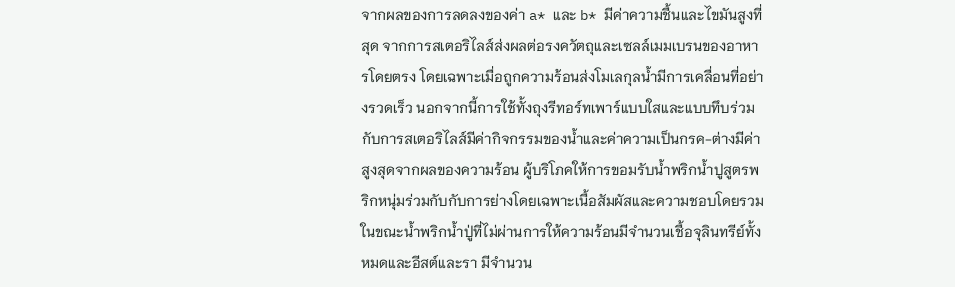จากผลของการลดลงของค่า a* และ b* มีค่าความชื้นและไขมันสูงที่สุด จากการสเตอริไลส์ส่งผลต่อรงควัตถุและเซลล์เมมเบรนของอาหารโดยตรง โดยเฉพาะเมื่อถูกความร้อนส่งโมเลกุลน้ำมีการเคลื่อนที่อย่างรวดเร็ว นอกจากนี้การใช้ทั้งถุงรีทอร์ทเพาร์แบบใสและแบบทึบร่วมกับการสเตอริไลส์มีค่ากิจกรรมของน้ำและค่าความเป็นกรค-ต่างมีค่าสูงสุดจากผลของความร้อน ผู้บริโภคให้การขอมรับน้ำพริกน้ำปูสูตรพริกหนุ่มร่วมกับกับการย่างโดยเฉพาะเนื้อสัมผัสและความชอบโดยรวมในขณะน้ำพริกน้ำปู่ที่ไม่ผ่านการให้ความร้อนมีจำนวนเชื้อจุลินทรีย์ทั้งหมดและอีสต์และรา มีจำนวน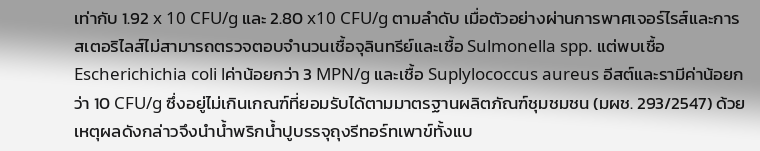เท่ากับ 1.92 x 10 CFU/g และ 2.80 x10 CFU/g ตามลำดับ เมื่อตัวอย่างผ่านการพาศเจอร์ไรส์และการสเตอริไลส์ไม่สามารถตรวจตอบจำนวนเชื้อจุลินทรีย์และเชื้อ Sulmonella spp. แต่พบเชื้อ Escherichichia coli lค่าน้อยกว่า 3 MPN/g และเชื้อ Suplylococcus aureus อีสต์และรามีค่าน้อยกว่า 10 CFU/g ซึ่งอยู่ไม่เกินเกณฑ์ที่ยอมรับได้ตามมาตรฐานผลิตภัณฑ์ชุมชมชน (มผช. 293/2547) ด้วยเหตุผลดังกล่าวจึงนำน้ำพริกน้ำปูบรรจุถุงรีทอร์ทเพาข์ทั้งแบ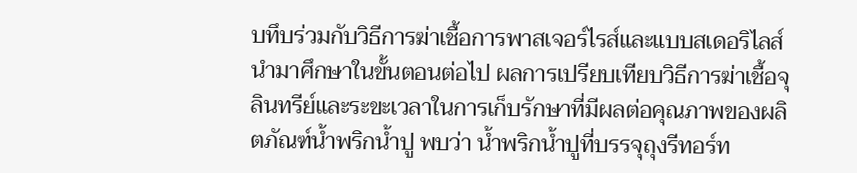บทึบร่วมกับวิธีการฆ่าเชื้อการพาสเจอร์ไรส์และแบบสเดอริไลส์นำมาศึกษาในขั้นตอนต่อไป ผลการเปรียบเทียบวิธีการฆ่าเชื้อจุลินทรีย์และระขะเวลาในการเก็บรักษาที่มีผลต่อคุณภาพของผลิตภัณฑ์น้ำพริกน้ำปู พบว่า น้ำพริกน้ำปูที่บรรจุถุงรีทอร์ท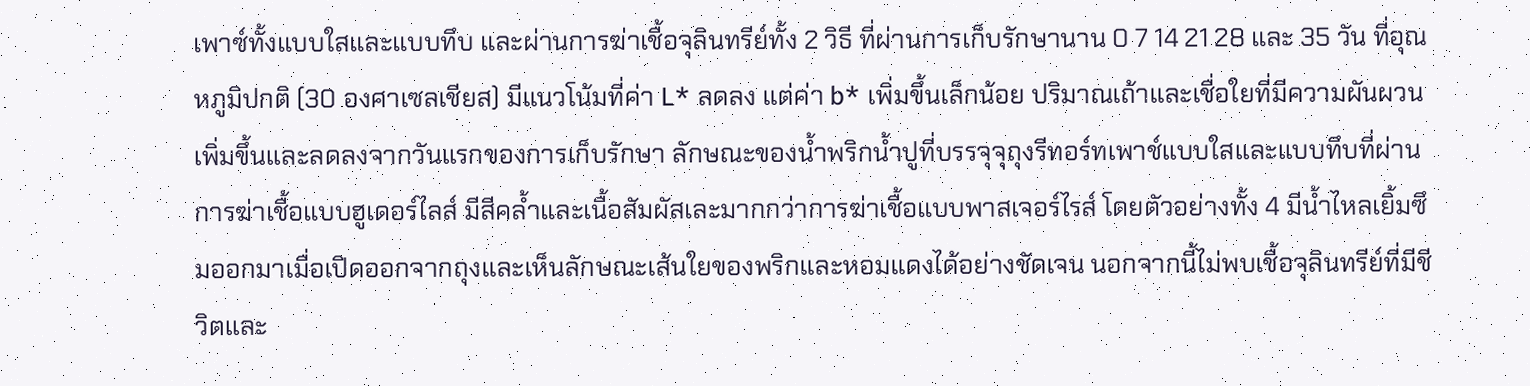เพาซ์ทั้งแบบใสและแบบทึบ และผ่านการฆ่าเชื้อจุลินทรีย์ทั้ง 2 วิธี ที่ผ่านการเก็บรักษานาน 0 7 14 21 28 และ 35 วัน ที่อุณหภูมิปกติ (30 องศาเซลเชียส) มีแนวโน้มที่ค่า L* ลดลง แต่ค่า b* เพิ่มขึ้นเล็กน้อย ปริมาณเถ้าและเชื่อใยที่มีความผันผวนเพิ่มขึ้นและลดลงจากวันแรกของการเก็บรักษา ลักษณะของน้ำพริกน้ำปูที่บรรจุจุถุงรีทอร์ทเพาช์แบบใสและแบบทึบที่ผ่านการฆ่าเชื้อแบบฮูเดอร์ไลส์ มีสีคล้ำและเนื้อสัมผัสเละมากกว่าการฆ่าเชื้อแบบพาสเจอร์ไรส์ โดยตัวอย่างทั้ง 4 มีน้ำไหลเยิ้มซึมออกมาเมื่อเปิดออกจากถุงและเห็นลักษณะเส้นใยของพริกและหอมแดงได้อย่างชัดเจน นอกจากนี้ไม่พบเชื้อจุลินทรีย์ที่มีชีวิตและ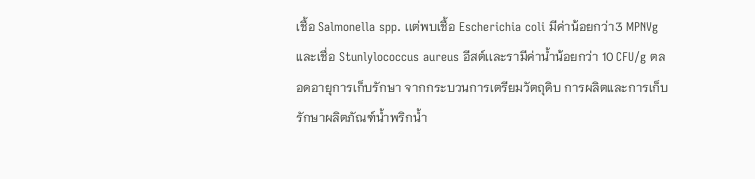เชื้อ Salmonella spp. เเต่พบเชื้อ Escherichia coli มีค่าน้อยกว่า3 MPNVg และเชื่อ Stunlylococcus aureus อีสต์เเละรามีค่าน้ำน้อยกว่า 10 CFU/g ตลอดอายุการเก็บรักษา จากกระบวนการเตรียมวัตถุดิบ การผลิตและการเก็บรักษาผลิตภัณฑ์น้ำพริกน้ำ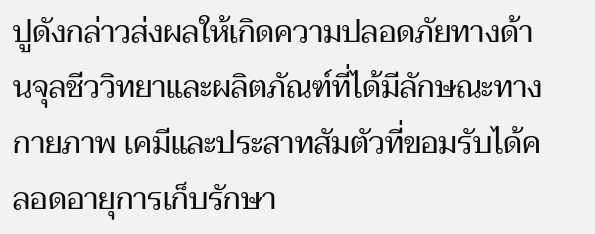ปูดังกล่าวส่งผลให้เกิดความปลอดภัยทางด้านจุลชีววิทยาและผลิตภัณฑ์ที่ได้มีลักษณะทางกายภาพ เคมีและประสาทสัมตัวที่ขอมรับได้คลอดอายุการเก็บรักษา